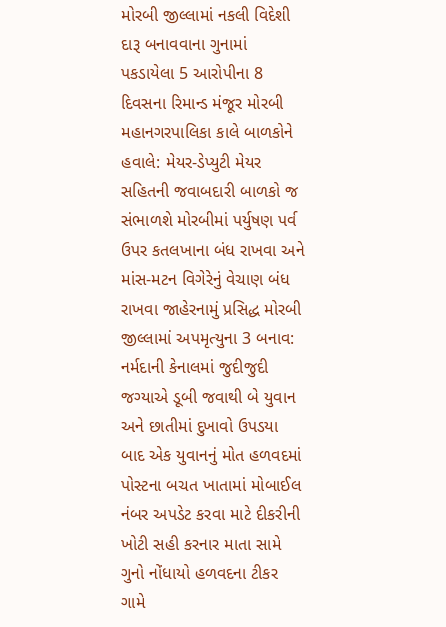મોરબી જીલ્લામાં નકલી વિદેશી દારૂ બનાવવાના ગુનામાં પકડાયેલા 5 આરોપીના 8 દિવસના રિમાન્ડ મંજૂર મોરબી મહાનગરપાલિકા કાલે બાળકોને હવાલે: મેયર-ડેપ્યુટી મેયર સહિતની જવાબદારી બાળકો જ સંભાળશે મોરબીમાં પર્યુષણ પર્વ ઉપર કતલખાના બંધ રાખવા અને માંસ-મટન વિગેરેનું વેચાણ બંધ રાખવા જાહેરનામું પ્રસિદ્ધ મોરબી જીલ્લામાં અપમૃત્યુના 3 બનાવ: નર્મદાની કેનાલમાં જુદીજુદી જગ્યાએ ડૂબી જવાથી બે યુવાન અને છાતીમાં દુખાવો ઉપડયા બાદ એક યુવાનનું મોત હળવદમાં પોસ્ટના બચત ખાતામાં મોબાઈલ નંબર અપડેટ કરવા માટે દીકરીની ખોટી સહી કરનાર માતા સામે ગુનો નોંધાયો હળવદના ટીકર ગામે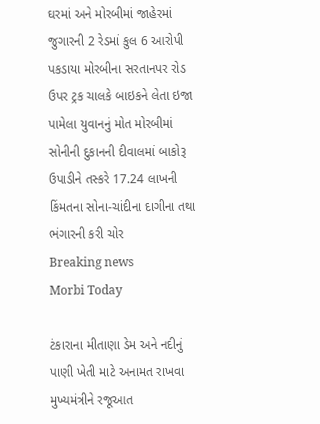ઘરમાં અને મોરબીમાં જાહેરમાં જુગારની 2 રેડમાં કુલ 6 આરોપી પકડાયા મોરબીના સરતાનપર રોડ ઉપર ટ્રક ચાલકે બાઇકને લેતા ઇજા પામેલા યુવાનનું મોત મોરબીમાં સોનીની દુકાનની દીવાલમાં બાકોરૂ ઉપાડીને તસ્કરે 17.24 લાખની કિંમતના સોના-ચાંદીના દાગીના તથા ભંગારની કરી ચોર
Breaking news
Morbi Today

ટંકારાના મીતાણા ડેમ અને નદીનું પાણી ખેતી માટે અનામત રાખવા મુખ્યમંત્રીને રજૂઆત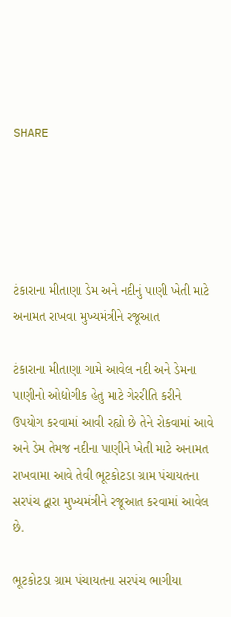SHARE





ટંકારાના મીતાણા ડેમ અને નદીનું પાણી ખેતી માટે અનામત રાખવા મુખ્યમંત્રીને રજૂઆત

ટંકારાના મીતાણા ગામે આવેલ નદી અને ડેમના પાણીનો ઓદ્યોગીક હેતુ માટે ગેરરીતિ કરીને ઉપયોગ કરવામાં આવી રહ્યો છે તેને રોકવામાં આવે અને ડેમ તેમજ નદીના પાણીને ખેતી માટે અનામત રાખવામા આવે તેવી ભૂટકોટડા ગ્રામ પંચાયતના સરપંચ દ્વારા મુખ્યમંત્રીને રજૂઆત કરવામાં આવેલ છે.

ભૂટકોટડા ગ્રામ પંચાયતના સરપંચ ભાગીયા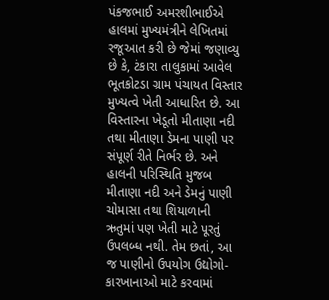પંકજભાઈ અમરશીભાઈએ હાલમાં મુખ્યમંત્રીને લેખિતમાં રજૂઆત કરી છે જેમાં જણાવ્યુ છે કે, ટંકારા તાલુકામાં આવેલ ભૂતકોટડા ગ્રામ પંચાયત વિસ્તાર મુખ્યત્વે ખેતી આધારિત છે. આ વિસ્તારના ખેડૂતો મીતાણા નદી તથા મીતાણા ડેમના પાણી પર સંપૂર્ણ રીતે નિર્ભર છે. અને હાલની પરિસ્થિતિ મુજબ મીતાણા નદી અને ડેમનું પાણી ચોમાસા તથા શિયાળાની ઋતુમાં પણ ખેતી માટે પૂરતું ઉપલબ્ધ નથી. તેમ છતાં, આ જ પાણીનો ઉપયોગ ઉદ્યોગો-કારખાનાઓ માટે કરવામાં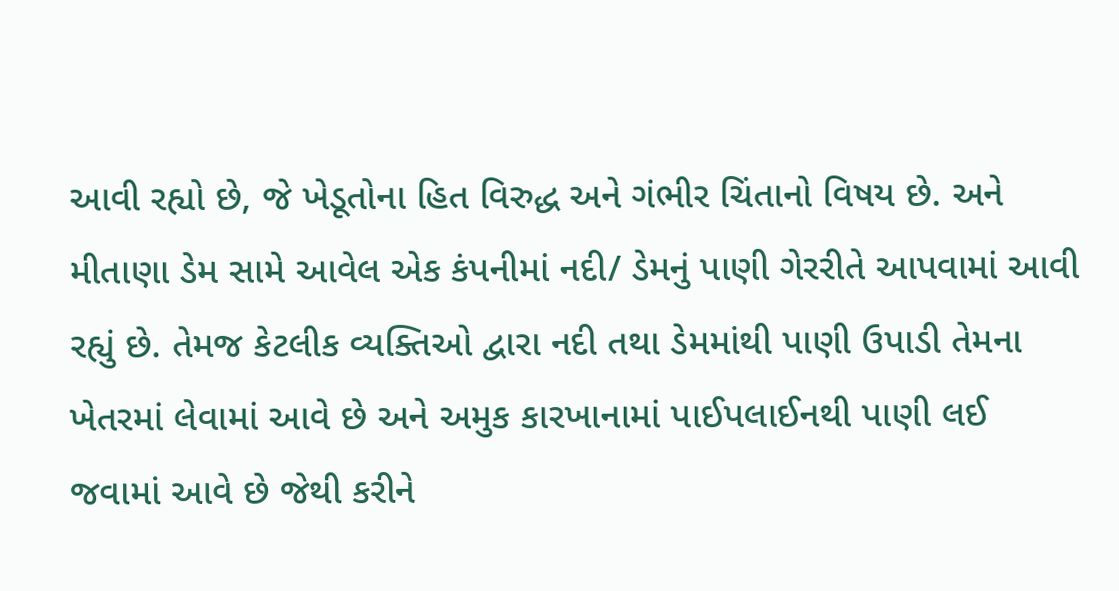આવી રહ્યો છે, જે ખેડૂતોના હિત વિરુદ્ધ અને ગંભીર ચિંતાનો વિષય છે. અને મીતાણા ડેમ સામે આવેલ એક કંપનીમાં નદી/ ડેમનું પાણી ગેરરીતે આપવામાં આવી રહ્યું છે. તેમજ કેટલીક વ્યક્તિઓ દ્વારા નદી તથા ડેમમાંથી પાણી ઉપાડી તેમના ખેતરમાં લેવામાં આવે છે અને અમુક કારખાનામાં પાઈપલાઈનથી પાણી લઈ જવામાં આવે છે જેથી કરીને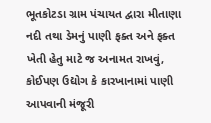ભૂતકોટડા ગ્રામ પંચાયત દ્વારા મીતાણા નદી તથા ડેમનું પાણી ફક્ત અને ફક્ત ખેતી હેતુ માટે જ અનામત રાખવું, કોઈપણ ઉદ્યોગ કે કારખાનામાં પાણી આપવાની મંજૂરી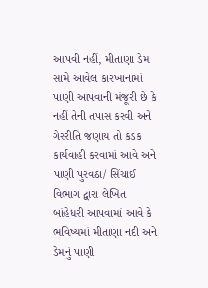આપવી નહીં, મીતાણા ડેમ સામે આવેલ કારખાનામાં પાણી આપવાની મંજૂરી છે કે નહીં તેની તપાસ કરવી અને ગેરરીતિ જણાય તો કડક કાર્યવાહી કરવામાં આવે અને પાણી પુરવઠા/ સિંચાઈ વિભાગ દ્વારા લેખિત બાંહેધરી આપવામાં આવે કે ભવિષ્યમાં મીતાણા નદી અને ડેમનું પાણી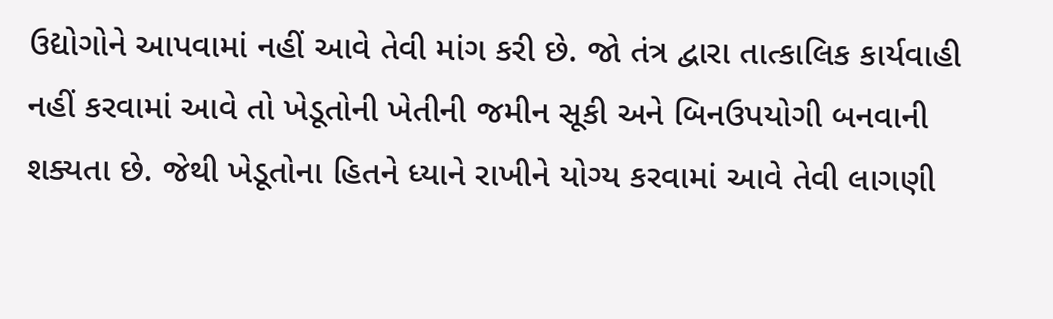ઉદ્યોગોને આપવામાં નહીં આવે તેવી માંગ કરી છે. જો તંત્ર દ્વારા તાત્કાલિક કાર્યવાહી નહીં કરવામાં આવે તો ખેડૂતોની ખેતીની જમીન સૂકી અને બિનઉપયોગી બનવાની શક્યતા છે. જેથી ખેડૂતોના હિતને ધ્યાને રાખીને યોગ્ય કરવામાં આવે તેવી લાગણી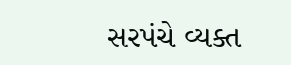સરપંચે વ્યક્ત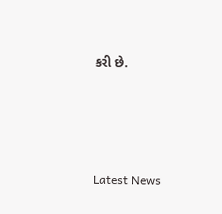કરી છે.




Latest News